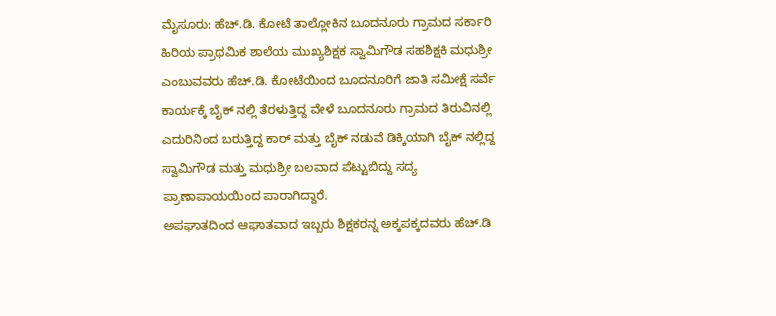ಮೈಸೂರು: ಹೆಚ್.ಡಿ. ಕೋಟೆ ತಾಲ್ಲೋಕಿನ ಬೂದನೂರು ಗ್ರಾಮದ ಸರ್ಕಾರಿ ಹಿರಿಯ ಪ್ರಾಥಮಿಕ ಶಾಲೆಯ ಮುಖ್ಯಶಿಕ್ಷಕ ಸ್ವಾಮಿಗೌಡ ಸಹಶಿಕ್ಷಕಿ ಮಧುಶ್ರೀ ಎಂಬುವವರು ಹೆಚ್.ಡಿ. ಕೋಟೆಯಿಂದ ಬೂದನೂರಿಗೆ ಜಾತಿ ಸಮೀಕ್ಷೆ ಸರ್ವೆ ಕಾರ್ಯಕ್ಕೆ ಬೈಕ್ ನಲ್ಲಿ ತೆರಳುತ್ತಿದ್ದ ವೇಳೆ ಬೂದನೂರು ಗ್ರಾಮದ ತಿರುವಿನಲ್ಲಿ ಎದುರಿನಿಂದ ಬರುತ್ತಿದ್ದ ಕಾರ್ ಮತ್ತು ಬೈಕ್ ನಡುವೆ ಡಿಕ್ಕಿಯಾಗಿ ಬೈಕ್ ನಲ್ಲಿದ್ದ ಸ್ವಾಮಿಗೌಡ ಮತ್ತು ಮಧುಶ್ರೀ ಬಲವಾದ ಪೆಟ್ಟುಬಿದ್ದು ಸದ್ಯ ಪ್ರಾಣಾಪಾಯಯಿಂದ ಪಾರಾಗಿದ್ದಾರೆ.
ಅಪಘಾತದಿಂದ ಆಘಾತವಾದ ಇಬ್ಬರು ಶಿಕ್ಷಕರನ್ನ ಅಕ್ಕಪಕ್ಕದವರು ಹೆಚ್.ಡಿ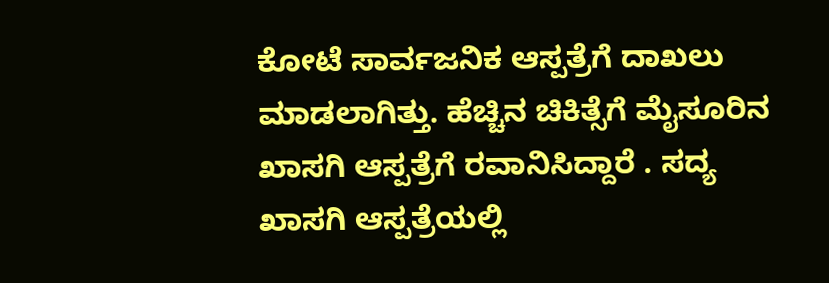ಕೋಟೆ ಸಾರ್ವಜನಿಕ ಆಸ್ಪತ್ರೆಗೆ ದಾಖಲು ಮಾಡಲಾಗಿತ್ತು. ಹೆಚ್ಚಿನ ಚಿಕಿತ್ಸೆಗೆ ಮೈಸೂರಿನ ಖಾಸಗಿ ಆಸ್ಪತ್ರೆಗೆ ರವಾನಿಸಿದ್ದಾರೆ . ಸದ್ಯ ಖಾಸಗಿ ಆಸ್ಪತ್ರೆಯಲ್ಲಿ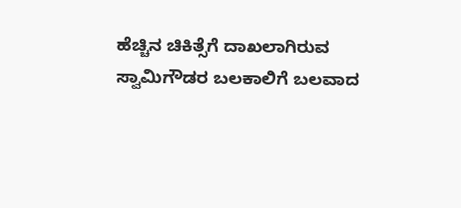ಹೆಚ್ಚಿನ ಚಿಕಿತ್ಸೆಗೆ ದಾಖಲಾಗಿರುವ ಸ್ವಾಮಿಗೌಡರ ಬಲಕಾಲಿಗೆ ಬಲವಾದ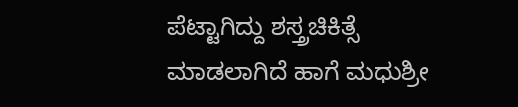ಪೆಟ್ಟಾಗಿದ್ದು ಶಸ್ತ್ರಚಿಕಿತ್ಸೆ ಮಾಡಲಾಗಿದೆ ಹಾಗೆ ಮಧುಶ್ರೀ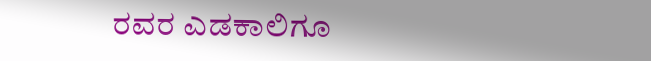ರವರ ಎಡಕಾಲಿಗೂ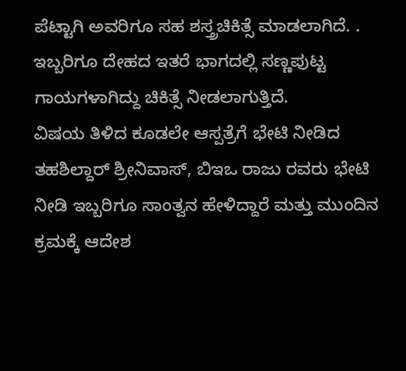ಪೆಟ್ಟಾಗಿ ಅವರಿಗೂ ಸಹ ಶಸ್ತ್ರಚಿಕಿತ್ಸೆ ಮಾಡಲಾಗಿದೆ. . ಇಬ್ಬರಿಗೂ ದೇಹದ ಇತರೆ ಭಾಗದಲ್ಲಿ ಸಣ್ಣಪುಟ್ಟ ಗಾಯಗಳಾಗಿದ್ದು ಚಿಕಿತ್ಸೆ ನೀಡಲಾಗುತ್ತಿದೆ.
ವಿಷಯ ತಿಳಿದ ಕೂಡಲೇ ಆಸ್ಪತ್ರೆಗೆ ಭೇಟಿ ನೀಡಿದ ತಹಶಿಲ್ದಾರ್ ಶ್ರೀನಿವಾಸ್, ಬಿಇಒ ರಾಜು ರವರು ಭೇಟಿ ನೀಡಿ ಇಬ್ಬರಿಗೂ ಸಾಂತ್ವನ ಹೇಳಿದ್ದಾರೆ ಮತ್ತು ಮುಂದಿನ ಕ್ರಮಕ್ಕೆ ಆದೇಶ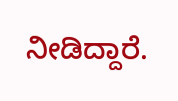ನೀಡಿದ್ದಾರೆ.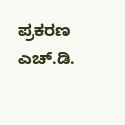ಪ್ರಕರಣ ಎಚ್.ಡಿ.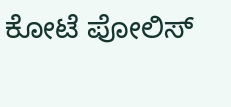ಕೋಟೆ ಪೋಲಿಸ್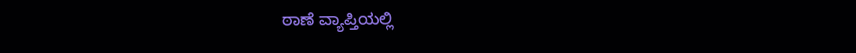ಠಾಣೆ ವ್ಯಾಪ್ತಿಯಲ್ಲಿ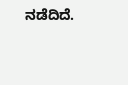ನಡೆದಿದೆ.